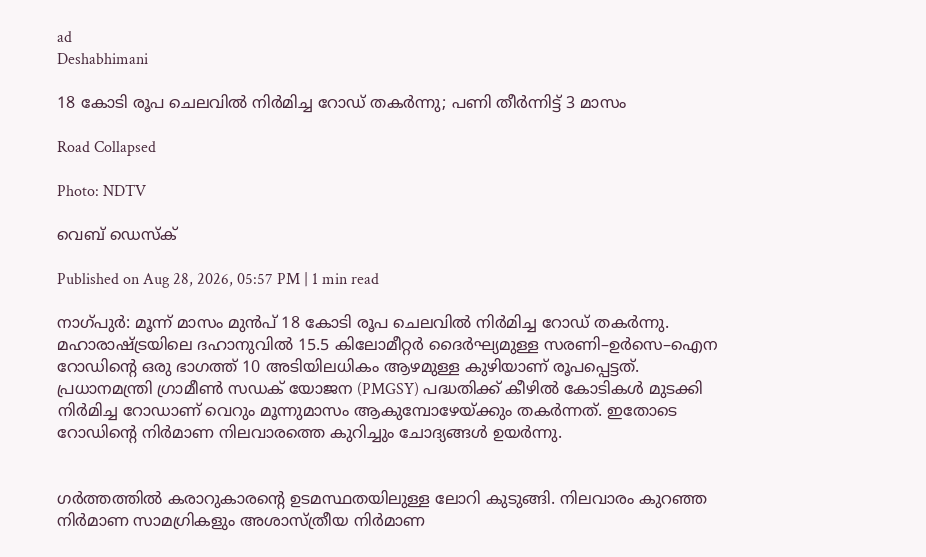ad
Deshabhimani

18 കോടി രൂപ ചെലവിൽ നിർമിച്ച റോഡ് തകർന്നു; പണി തീർന്നിട്ട് 3 മാസം

Road Collapsed

Photo: NDTV

വെബ് ഡെസ്ക്

Published on Aug 28, 2026, 05:57 PM | 1 min read

നാഗ്പുർ: മൂന്ന് മാസം മുൻപ് 18 കോടി രൂപ ചെലവിൽ നിർമിച്ച റോഡ് തകർന്നു. മഹാരാഷ്ട്രയിലെ ദഹാനുവിൽ 15.5 കിലോമീറ്റർ ദൈർഘ്യമുള്ള സരണി–ഉർസെ–ഐന റോഡിന്റെ ഒരു ഭാഗത്ത് 10 അടിയിലധികം ആഴമുള്ള കുഴിയാണ് രൂപപ്പെട്ടത്. പ്രധാനമന്ത്രി ഗ്രാമീൺ സഡക് യോജന (PMGSY) പദ്ധതിക്ക് കീഴിൽ കോടികൾ മുടക്കി നിർമിച്ച റോഡാണ് വെറും മൂന്നുമാസം ആകുമ്പോഴേയ്ക്കും തകർന്നത്. ഇതോടെ റോഡിന്റെ നിർമാണ നിലവാരത്തെ കുറിച്ചും ചോദ്യങ്ങൾ ഉയർന്നു.


ഗർത്തത്തിൽ കരാറുകാരന്റെ ഉടമസ്ഥതയിലുള്ള ലോറി കുടുങ്ങി. നിലവാരം കുറഞ്ഞ നിർമാണ സാമഗ്രികളും അശാസ്ത്രീയ നിർമാണ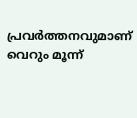പ്രവർത്തനവുമാണ് വെറും മൂന്ന്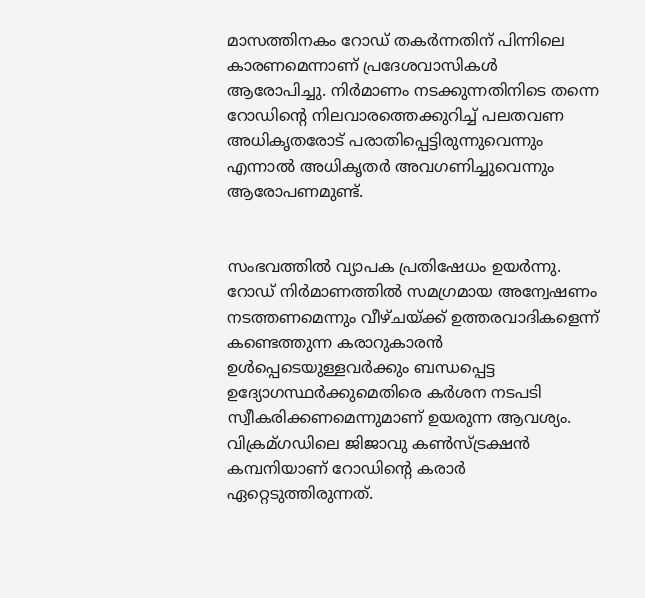മാസത്തിനകം റോഡ് തകർന്നതിന് പിന്നിലെ കാരണമെന്നാണ് പ്രദേശവാസികൾ ആരോപിച്ചു. നിർമാണം നടക്കുന്നതിനിടെ തന്നെ റോഡിന്റെ നിലവാരത്തെക്കുറിച്ച് പലതവണ അധികൃതരോട് പരാതിപ്പെട്ടിരുന്നുവെന്നും എന്നാൽ അധികൃതർ അവഗണിച്ചുവെന്നും ആരോപണമുണ്ട്.


സംഭവത്തിൽ വ്യാപക പ്രതിഷേധം ഉയർന്നു. റോഡ് നിർമാണത്തിൽ സമഗ്രമായ അന്വേഷണം നടത്തണമെന്നും വീഴ്ചയ്ക്ക് ഉത്തരവാദികളെന്ന് കണ്ടെത്തുന്ന കരാറുകാരൻ ഉൾപ്പെടെയുള്ളവർക്കും ബന്ധപ്പെട്ട ഉദ്യോഗസ്ഥർക്കുമെതിരെ കർശന നടപടി സ്വീകരിക്കണമെന്നുമാണ് ഉയരുന്ന ആവശ്യം. വിക്രമ്ഗഡിലെ ജിജാവു കൺസ്ട്രക്ഷൻ കമ്പനിയാണ് റോഡിന്റെ കരാർ ഏറ്റെടുത്തിരുന്നത്.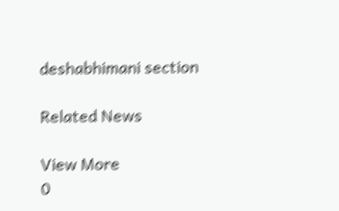deshabhimani section

Related News

View More
0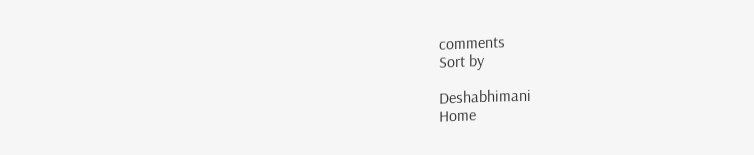comments
Sort by

Deshabhimani
Home